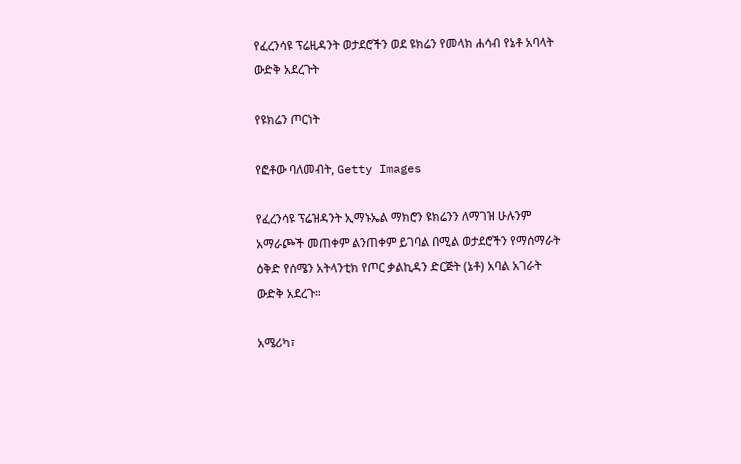የፈረንሳዩ ፕሬዚዳንት ወታደሮችን ወደ ዩክሬን የመላክ ሐሳብ የኔቶ አባላት ውድቅ አደረጉት

የዩክሬን ጦርነት

የፎቶው ባለመብት, Getty Images

የፈረንሳዩ ፕሬዝዳንት ኢማኑኤል ማክሮን ዩክሬንን ለማገዝ ሁሉንም አማራጮች መጠቀም ልንጠቀም ይገባል በሚል ወታደሮችን የማሰማራት ዕቅድ የሰሜን አትላንቲክ የጦር ቃልኪዳን ድርጅት (ኔቶ) አባል አገራት ውድቅ አደረጉ።

አሜሪካ፣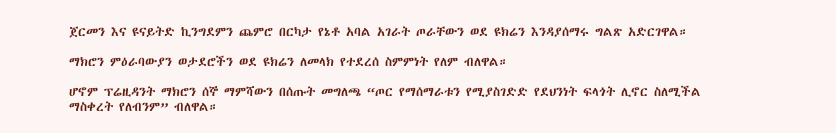ጀርመን እና ዩናይትድ ኪንግደምን ጨምሮ በርካታ የኔቶ አባል አገራት ጦራቸውን ወደ ዩክሬን እንዳያሰማሩ ግልጽ አድርገዋል።

ማክሮን ምዕራባውያን ወታደሮችን ወደ ዩክሬን ለመላክ የተደረሰ ስምምነት የለም ብለዋል።

ሆኖም ፕሬዚዳንት ማክሮን ሰኞ ማምሻውን በሰጡት መግለጫ “ጦር የማሰማራቱን የሚያስገድድ የደህንነት ፍላጎት ሊኖር ስለሚችል ማስቀረት የለብንም” ብለዋል።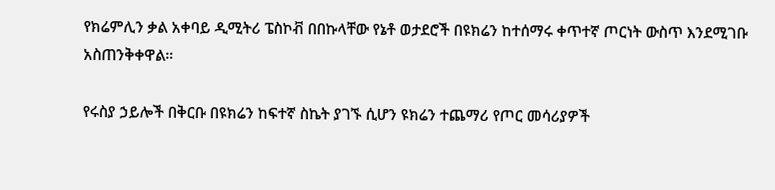የክሬምሊን ቃል አቀባይ ዲሚትሪ ፔስኮቭ በበኩላቸው የኔቶ ወታደሮች በዩክሬን ከተሰማሩ ቀጥተኛ ጦርነት ውስጥ እንደሚገቡ አስጠንቅቀዋል።

የሩስያ ኃይሎች በቅርቡ በዩክሬን ከፍተኛ ስኬት ያገኙ ሲሆን ዩክሬን ተጨማሪ የጦር መሳሪያዎች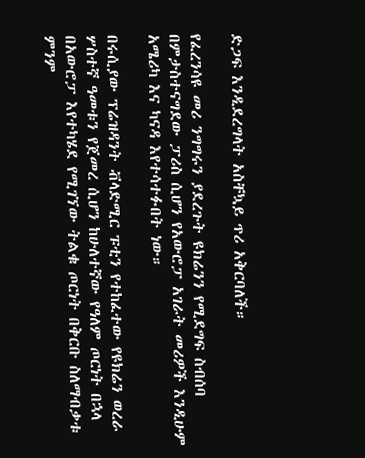ድጋፍ እንዲደረግላት አስቸኳይ ጥሪ አቅርባለች።

የፈረንሳዩ መሪ ንግግሩን ያደረጉት ዩክሬንን የሚደግፍ ስብሰባ በምታስተናግደው ፓሪስ ሲሆን የአውሮፓ አገራት መሪዎች እንዲሁም አሜሪካ እና ካናዳ እየተሳተፉበት ነው።

በሩሲያው ፕሬዝዳንት ቭላድሚር ፑቲን የተከፈተው የዩክሬን ወረራ ሦስተኛ ዓመቱን የጀመረ ሲሆን ከሁለተኛው የዓለም ጦርነት በኋላ በአውሮፓ እየተካሄደ የሚገኘው ትልቁ ጦርነት በቅርቡ ስለማብቃቱ ምንም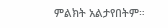ምልክት አልታየበትም።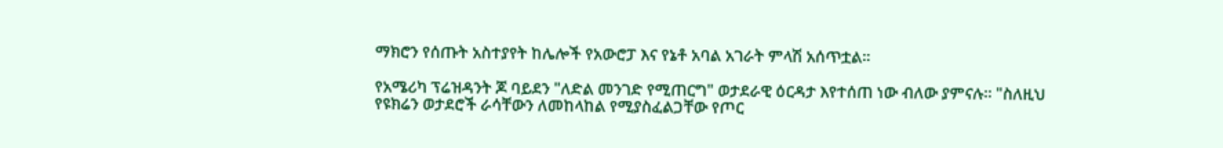ማክሮን የሰጡት አስተያየት ከሌሎች የአውሮፓ እና የኔቶ አባል አገራት ምላሽ አሰጥቷል።

የአሜሪካ ፕሬዝዳንት ጆ ባይደን "ለድል መንገድ የሚጠርግ" ወታደራዊ ዕርዳታ እየተሰጠ ነው ብለው ያምናሉ። "ስለዚህ የዩክሬን ወታደሮች ራሳቸውን ለመከላከል የሚያስፈልጋቸው የጦር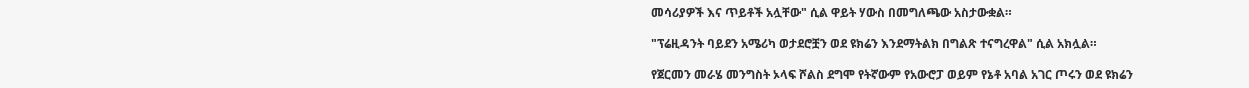መሳሪያዎች እና ጥይቶች አሏቸው" ሲል ዋይት ሃውስ በመግለጫው አስታውቋል።

"ፕሬዚዳንት ባይደን አሜሪካ ወታደሮቿን ወደ ዩክሬን እንደማትልክ በግልጽ ተናግረዋል" ሲል አክሏል።

የጀርመን መራሄ መንግስት ኦላፍ ሾልስ ደግሞ የትኛውም የአውሮፓ ወይም የኔቶ አባል አገር ጦሩን ወደ ዩክሬን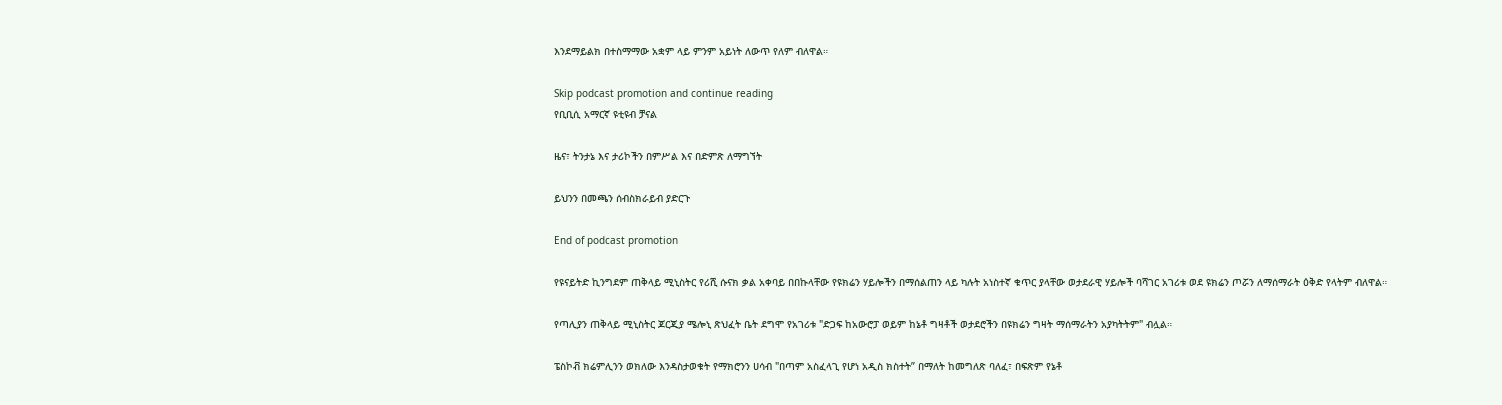እንደማይልክ በተስማማው አቋም ላይ ምንም አይነት ለውጥ የለም ብለዋል።

Skip podcast promotion and continue reading
የቢቢሲ አማርኛ ዩቲዩብ ቻናል

ዜና፣ ትንታኔ እና ታሪኮችን በምሥል እና በድምጽ ለማግኘት

ይህንን በመጫን ሰብስክራይብ ያድርጉ

End of podcast promotion

የዩናይትድ ኪንግደም ጠቅላይ ሚኒስትር የሪሺ ሱናክ ቃል አቀባይ በበኩላቸው የዩክሬን ሃይሎችን በማሰልጠን ላይ ካሉት አነስተኛ ቁጥር ያላቸው ወታደራዊ ሃይሎች ባሻገር አገሪቱ ወደ ዩክሬን ጦሯን ለማሰማራት ዕቅድ የላትም ብለዋል።

የጣሊያን ጠቅላይ ሚኒስትር ጆርጂያ ሜሎኒ ጽህፈት ቤት ደግሞ የአገሪቱ "ድጋፍ ከአውሮፓ ወይም ከኔቶ ግዛቶች ወታደሮችን በዩክሬን ግዛት ማሰማራትን አያካትትም" ብሏል።

ፔስኮቭ ክሬምሊንን ወክለው እንዳስታወቁት የማክሮንን ሀሳብ "በጣም አስፈላጊ የሆነ አዲስ ክስተት” በማለት ከመግለጽ ባለፈ፣ በፍጽም የኔቶ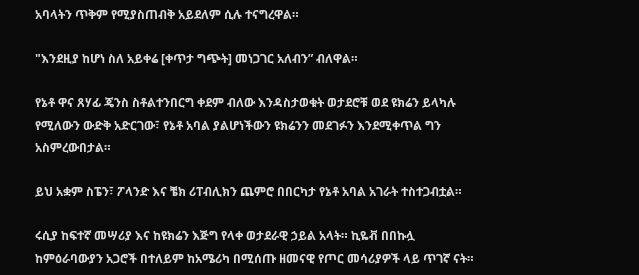አባላትን ጥቅም የሚያስጠብቅ አይደለም ሲሉ ተናግረዋል።

"እንደዚያ ከሆነ ስለ አይቀሬ [ቀጥታ ግጭት] መነጋገር አለብን” ብለዋል።

የኔቶ ዋና ጸሃፊ ጄንስ ስቶልተንበርግ ቀደም ብለው እንዳስታወቁት ወታደሮቹ ወደ ዩክሬን ይላካሉ የሚለውን ውድቅ አድርገው፣ የኔቶ አባል ያልሆነችውን ዩክሬንን መደገፉን እንደሚቀጥል ግን አስምረውበታል።

ይህ አቋም ስፔን፣ ፖላንድ እና ቼክ ሪፐብሊክን ጨምሮ በበርካታ የኔቶ አባል አገራት ተስተጋብቷል።

ሩሲያ ከፍተኛ መሣሪያ እና ከዩክሬን እጅግ የላቀ ወታደራዊ ኃይል አላት። ኪዬቭ በበኩሏ ከምዕራባውያን አጋሮች በተለይም ከአሜሪካ በሚሰጡ ዘመናዊ የጦር መሳሪያዎች ላይ ጥገኛ ናት።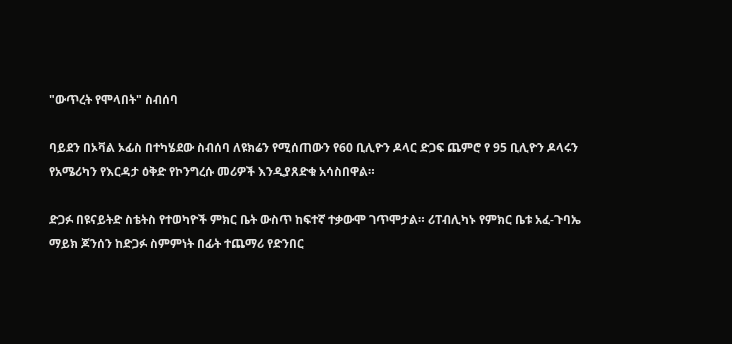"ውጥረት የሞላበት" ስብሰባ

ባይደን በኦቫል ኦፊስ በተካሄደው ስብሰባ ለዩክሬን የሚሰጠውን የ60 ቢሊዮን ዶላር ድጋፍ ጨምሮ የ 95 ቢሊዮን ዶላሩን የአሜሪካን የእርዳታ ዕቅድ የኮንግረሱ መሪዎች እንዲያጸድቁ አሳስበዋል።

ድጋፉ በዩናይትድ ስቴትስ የተወካዮች ምክር ቤት ውስጥ ከፍተኛ ተቃውሞ ገጥሞታል። ሪፐብሊካኑ የምክር ቤቱ አፈ-ጉባኤ ማይክ ጆንሰን ከድጋፉ ስምምነት በፊት ተጨማሪ የድንበር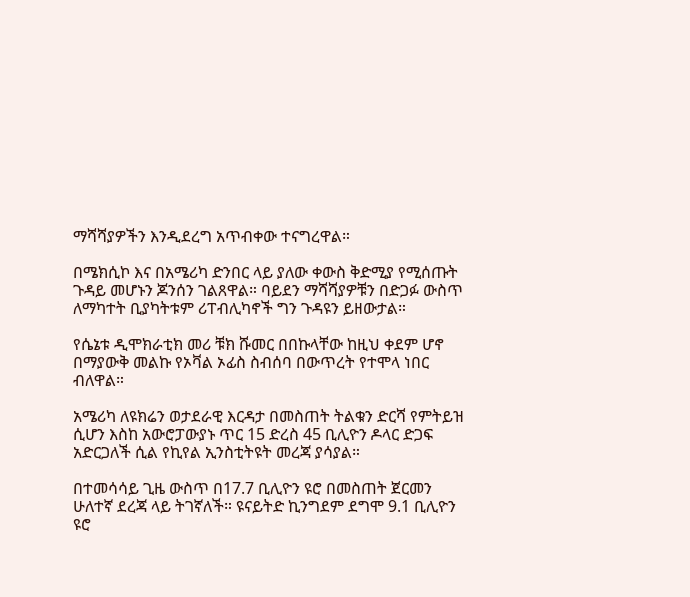ማሻሻያዎችን እንዲደረግ አጥብቀው ተናግረዋል።

በሜክሲኮ እና በአሜሪካ ድንበር ላይ ያለው ቀውስ ቅድሚያ የሚሰጡት ጉዳይ መሆኑን ጆንሰን ገልጸዋል። ባይደን ማሻሻያዎቹን በድጋፉ ውስጥ ለማካተት ቢያካትቱም ሪፐብሊካኖች ግን ጉዳዩን ይዘውታል።

የሴኔቱ ዲሞክራቲክ መሪ ቹክ ሹመር በበኩላቸው ከዚህ ቀደም ሆኖ በማያውቅ መልኩ የኦቫል ኦፊስ ስብሰባ በውጥረት የተሞላ ነበር ብለዋል።

አሜሪካ ለዩክሬን ወታደራዊ እርዳታ በመስጠት ትልቁን ድርሻ የምትይዝ ሲሆን እስከ አውሮፓውያኑ ጥር 15 ድረስ 45 ቢሊዮን ዶላር ድጋፍ አድርጋለች ሲል የኪየል ኢንስቲትዩት መረጃ ያሳያል።

በተመሳሳይ ጊዜ ውስጥ በ17.7 ቢሊዮን ዩሮ በመስጠት ጀርመን ሁለተኛ ደረጃ ላይ ትገኛለች። ዩናይትድ ኪንግደም ደግሞ 9.1 ቢሊዮን ዩሮ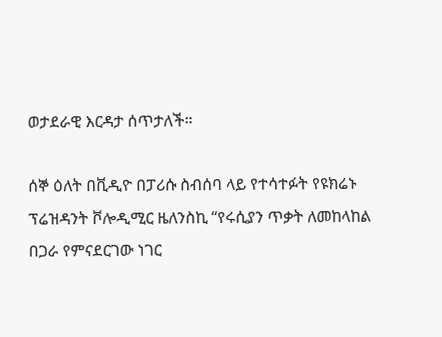ወታደራዊ እርዳታ ሰጥታለች።

ሰኞ ዕለት በቪዲዮ በፓሪሱ ስብሰባ ላይ የተሳተፉት የዩክሬኑ ፕሬዝዳንት ቮሎዲሚር ዜለንስኪ “የሩሲያን ጥቃት ለመከላከል በጋራ የምናደርገው ነገር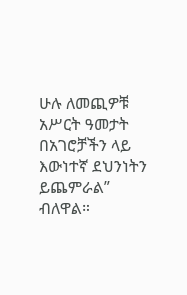ሁሉ ለመጪዎቹ አሥርት ዓመታት በአገሮቻችን ላይ እውነተኛ ደህንነትን ይጨምራል” ብለዋል።